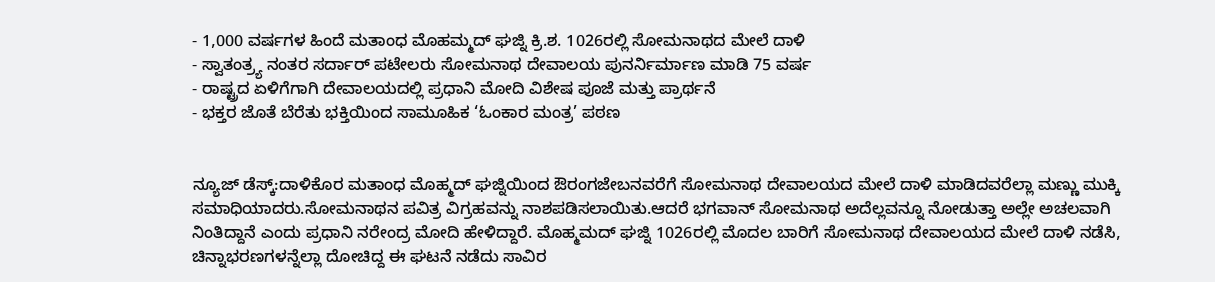- 1,000 ವರ್ಷಗಳ ಹಿಂದೆ ಮತಾಂಧ ಮೊಹಮ್ಮದ್ ಘಜ್ನಿ ಕ್ರಿ.ಶ. 1026ರಲ್ಲಿ ಸೋಮನಾಥದ ಮೇಲೆ ದಾಳಿ
- ಸ್ವಾತಂತ್ರ್ಯ ನಂತರ ಸರ್ದಾರ್ ಪಟೇಲರು ಸೋಮನಾಥ ದೇವಾಲಯ ಪುನರ್ನಿರ್ಮಾಣ ಮಾಡಿ 75 ವರ್ಷ
- ರಾಷ್ಟ್ರದ ಏಳಿಗೆಗಾಗಿ ದೇವಾಲಯದಲ್ಲಿ ಪ್ರಧಾನಿ ಮೋದಿ ವಿಶೇಷ ಪೂಜೆ ಮತ್ತು ಪ್ರಾರ್ಥನೆ
- ಭಕ್ತರ ಜೊತೆ ಬೆರೆತು ಭಕ್ತಿಯಿಂದ ಸಾಮೂಹಿಕ ‘ಓಂಕಾರ ಮಂತ್ರ’ ಪಠಣ


ನ್ಯೂಜ್ ಡೆಸ್ಕ್:ದಾಳಿಕೊರ ಮತಾಂಧ ಮೊಹ್ಮದ್ ಘಜ್ನಿಯಿಂದ ಔರಂಗಜೇಬನವರೆಗೆ ಸೋಮನಾಥ ದೇವಾಲಯದ ಮೇಲೆ ದಾಳಿ ಮಾಡಿದವರೆಲ್ಲಾ ಮಣ್ಣು ಮುಕ್ಕಿ ಸಮಾಧಿಯಾದರು.ಸೋಮನಾಥನ ಪವಿತ್ರ ವಿಗ್ರಹವನ್ನು ನಾಶಪಡಿಸಲಾಯಿತು.ಆದರೆ ಭಗವಾನ್ ಸೋಮನಾಥ ಅದೆಲ್ಲವನ್ನೂ ನೋಡುತ್ತಾ ಅಲ್ಲೇ ಅಚಲವಾಗಿ ನಿಂತಿದ್ದಾನೆ ಎಂದು ಪ್ರಧಾನಿ ನರೇಂದ್ರ ಮೋದಿ ಹೇಳಿದ್ದಾರೆ. ಮೊಹ್ಮಮದ್ ಘಜ್ನಿ 1026ರಲ್ಲಿ ಮೊದಲ ಬಾರಿಗೆ ಸೋಮನಾಥ ದೇವಾಲಯದ ಮೇಲೆ ದಾಳಿ ನಡೆಸಿ, ಚಿನ್ನಾಭರಣಗಳನ್ನೆಲ್ಲಾ ದೋಚಿದ್ದ ಈ ಘಟನೆ ನಡೆದು ಸಾವಿರ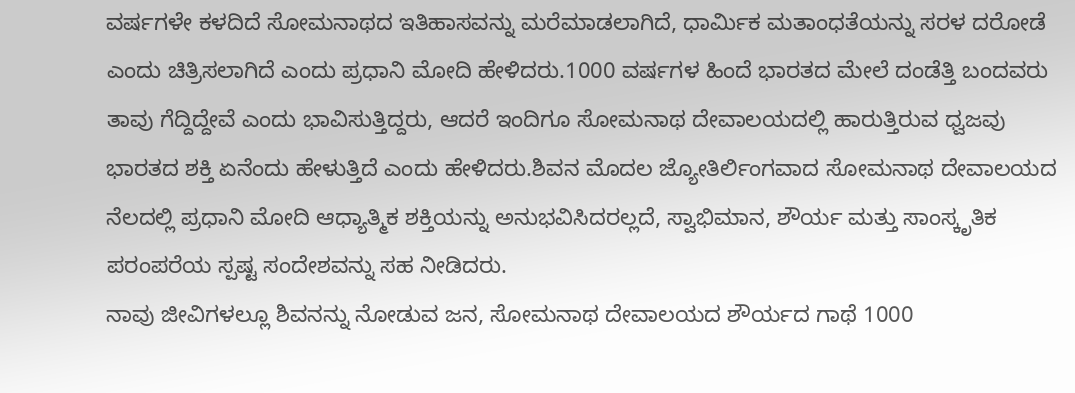ವರ್ಷಗಳೇ ಕಳದಿದೆ ಸೋಮನಾಥದ ಇತಿಹಾಸವನ್ನು ಮರೆಮಾಡಲಾಗಿದೆ, ಧಾರ್ಮಿಕ ಮತಾಂಧತೆಯನ್ನು ಸರಳ ದರೋಡೆ ಎಂದು ಚಿತ್ರಿಸಲಾಗಿದೆ ಎಂದು ಪ್ರಧಾನಿ ಮೋದಿ ಹೇಳಿದರು.1000 ವರ್ಷಗಳ ಹಿಂದೆ ಭಾರತದ ಮೇಲೆ ದಂಡೆತ್ತಿ ಬಂದವರು ತಾವು ಗೆದ್ದಿದ್ದೇವೆ ಎಂದು ಭಾವಿಸುತ್ತಿದ್ದರು, ಆದರೆ ಇಂದಿಗೂ ಸೋಮನಾಥ ದೇವಾಲಯದಲ್ಲಿ ಹಾರುತ್ತಿರುವ ಧ್ವಜವು ಭಾರತದ ಶಕ್ತಿ ಏನೆಂದು ಹೇಳುತ್ತಿದೆ ಎಂದು ಹೇಳಿದರು.ಶಿವನ ಮೊದಲ ಜ್ಯೋತಿರ್ಲಿಂಗವಾದ ಸೋಮನಾಥ ದೇವಾಲಯದ ನೆಲದಲ್ಲಿ ಪ್ರಧಾನಿ ಮೋದಿ ಆಧ್ಯಾತ್ಮಿಕ ಶಕ್ತಿಯನ್ನು ಅನುಭವಿಸಿದರಲ್ಲದೆ, ಸ್ವಾಭಿಮಾನ, ಶೌರ್ಯ ಮತ್ತು ಸಾಂಸ್ಕೃತಿಕ ಪರಂಪರೆಯ ಸ್ಪಷ್ಟ ಸಂದೇಶವನ್ನು ಸಹ ನೀಡಿದರು.
ನಾವು ಜೀವಿಗಳಲ್ಲೂ ಶಿವನನ್ನು ನೋಡುವ ಜನ, ಸೋಮನಾಥ ದೇವಾಲಯದ ಶೌರ್ಯದ ಗಾಥೆ 1000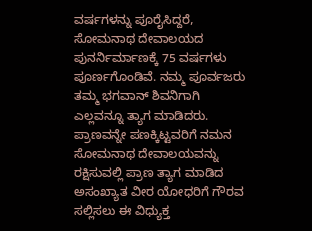ವರ್ಷಗಳನ್ನು ಪೂರೈಸಿದ್ದರೆ, ಸೋಮನಾಥ ದೇವಾಲಯದ ಪುನರ್ನಿರ್ಮಾಣಕ್ಕೆ 75 ವರ್ಷಗಳು ಪೂರ್ಣಗೊಂಡಿವೆ. ನಮ್ಮ ಪೂರ್ವಜರು ತಮ್ಮ ಭಗವಾನ್ ಶಿವನಿಗಾಗಿ ಎಲ್ಲವನ್ನೂ ತ್ಯಾಗ ಮಾಡಿದರು. ಪ್ರಾಣವನ್ನೇ ಪಣಕ್ಕಿಟ್ಟವರಿಗೆ ನಮನ
ಸೋಮನಾಥ ದೇವಾಲಯವನ್ನು ರಕ್ಷಿಸುವಲ್ಲಿ ಪ್ರಾಣ ತ್ಯಾಗ ಮಾಡಿದ ಅಸಂಖ್ಯಾತ ವೀರ ಯೋಧರಿಗೆ ಗೌರವ ಸಲ್ಲಿಸಲು ಈ ವಿಧ್ಯುಕ್ತ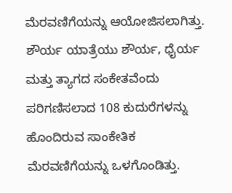ಮೆರವಣಿಗೆಯನ್ನು ಆಯೋಜಿಸಲಾಗಿತ್ತು. ಶೌರ್ಯ ಯಾತ್ರೆಯು ಶೌರ್ಯ, ಧೈರ್ಯ ಮತ್ತು ತ್ಯಾಗದ ಸಂಕೇತವೆಂದು ಪರಿಗಣಿಸಲಾದ 108 ಕುದುರೆಗಳನ್ನು ಹೊಂದಿರುವ ಸಾಂಕೇತಿಕ ಮೆರವಣಿಗೆಯನ್ನು ಒಳಗೊಂಡಿತ್ತು.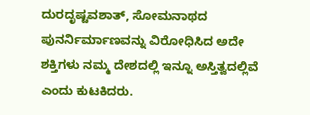ದುರದೃಷ್ಟವಶಾತ್, ಸೋಮನಾಥದ ಪುನರ್ನಿರ್ಮಾಣವನ್ನು ವಿರೋಧಿಸಿದ ಅದೇ ಶಕ್ತಿಗಳು ನಮ್ಮ ದೇಶದಲ್ಲಿ ಇನ್ನೂ ಅಸ್ತಿತ್ವದಲ್ಲಿವೆ ಎಂದು ಕುಟಕಿದರು.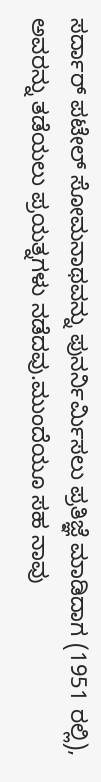ಸರ್ದಾರ್ ಪಟೇಲ್ ಸೋಮನಾಥವನ್ನು ಪುನರ್ನಿರ್ಮಿಸಲು ಪ್ರತಿಜ್ಞೆ ಮಾಡಿದಾಗ (1951 ರಲ್ಲಿ), ಅವರನ್ನು ತಡೆಯಲು ಪ್ರಯತ್ನಗಳು ನಡೆದವು.ಮುಂದೆಯೂ ಸಹ ನಾವು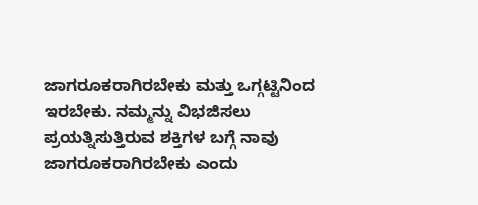ಜಾಗರೂಕರಾಗಿರಬೇಕು ಮತ್ತು ಒಗ್ಗಟ್ಟಿನಿಂದ ಇರಬೇಕು. ನಮ್ಮನ್ನು ವಿಭಜಿಸಲು ಪ್ರಯತ್ನಿಸುತ್ತಿರುವ ಶಕ್ತಿಗಳ ಬಗ್ಗೆ ನಾವು ಜಾಗರೂಕರಾಗಿರಬೇಕು ಎಂದು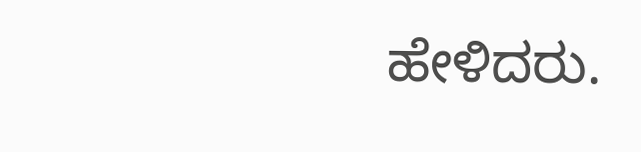ಹೇಳಿದರು.